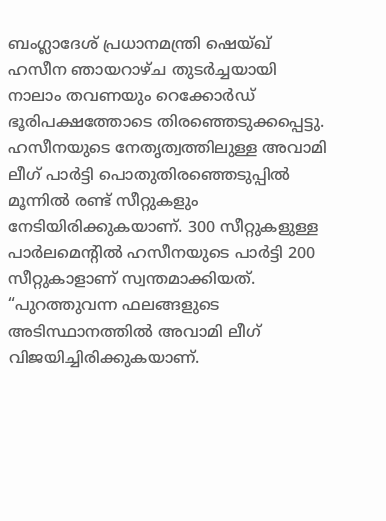ബംഗ്ലാദേശ് പ്രധാനമന്ത്രി ഷെയ്ഖ് ഹസീന ഞായറാഴ്ച തുടർച്ചയായി നാലാം തവണയും റെക്കോർഡ് ഭൂരിപക്ഷത്തോടെ തിരഞ്ഞെടുക്കപ്പെട്ടു. ഹസീനയുടെ നേതൃത്വത്തിലുള്ള അവാമി ലീഗ് പാർട്ടി പൊതുതിരഞ്ഞെടുപ്പിൽ മൂന്നിൽ രണ്ട് സീറ്റുകളും നേടിയിരിക്കുകയാണ്. 300 സീറ്റുകളുള്ള പാർലമെൻ്റിൽ ഹസീനയുടെ പാർട്ടി 200 സീറ്റുകാളാണ് സ്വന്തമാക്കിയത്.
“പുറത്തുവന്ന ഫലങ്ങളുടെ അടിസ്ഥാനത്തിൽ അവാമി ലീഗ് വിജയിച്ചിരിക്കുകയാണ്.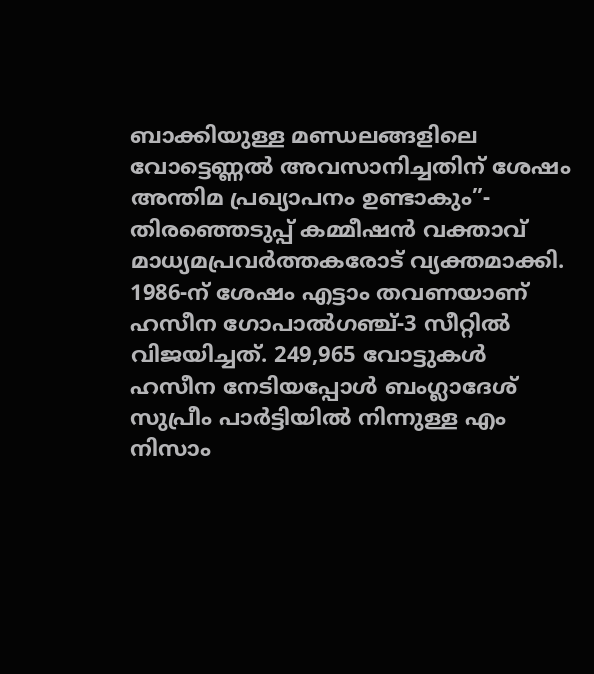ബാക്കിയുള്ള മണ്ഡലങ്ങളിലെ വോട്ടെണ്ണൽ അവസാനിച്ചതിന് ശേഷം അന്തിമ പ്രഖ്യാപനം ഉണ്ടാകും”- തിരഞ്ഞെടുപ്പ് കമ്മീഷൻ വക്താവ് മാധ്യമപ്രവർത്തകരോട് വ്യക്തമാക്കി.
1986-ന് ശേഷം എട്ടാം തവണയാണ് ഹസീന ഗോപാൽഗഞ്ച്-3 സീറ്റിൽ വിജയിച്ചത്. 249,965 വോട്ടുകൾ ഹസീന നേടിയപ്പോൾ ബംഗ്ലാദേശ് സുപ്രീം പാർട്ടിയിൽ നിന്നുള്ള എം നിസാം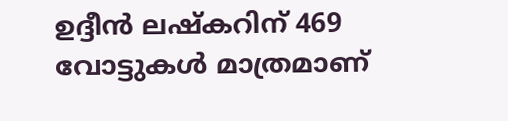ഉദ്ദീൻ ലഷ്കറിന് 469 വോട്ടുകൾ മാത്രമാണ്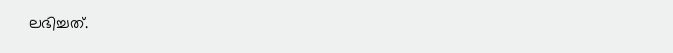ലഭിച്ചത്.